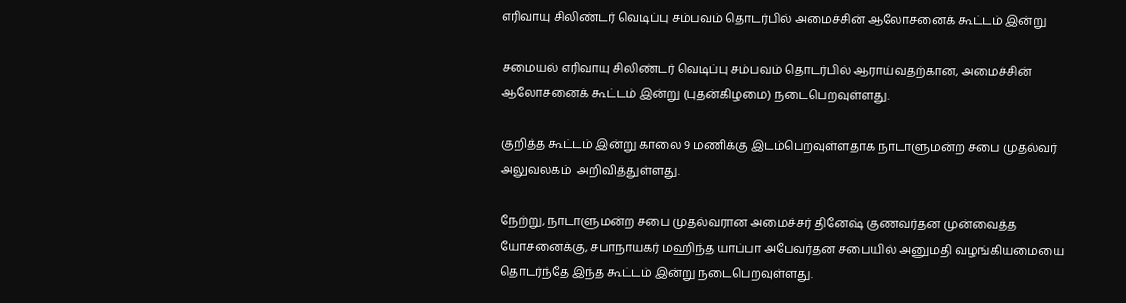எரிவாயு சிலிண்டர் வெடிப்பு சம்பவம் தொடர்பில் அமைச்சின் ஆலோசனைக் கூட்டம் இன்று

சமையல் எரிவாயு சிலிண்டர் வெடிப்பு சம்பவம் தொடர்பில் ஆராய்வதற்கான, அமைச்சின் ஆலோசனைக் கூட்டம் இன்று (புதன்கிழமை) நடைபெறவுள்ளது.

குறித்த கூட்டம் இன்று காலை 9 மணிக்கு இடம்பெறவுள்ளதாக நாடாளுமன்ற சபை முதல்வர் அலுவலகம்  அறிவித்துள்ளது.

நேற்று, நாடாளுமன்ற சபை முதல்வரான அமைச்சர் தினேஷ் குணவர்தன முன்வைத்த யோசனைக்கு, சபாநாயகர் மஹிந்த யாப்பா அபேவர்தன சபையில் அனுமதி வழங்கியமையை தொடர்ந்தே இந்த கூட்டம் இன்று நடைபெறவுள்ளது.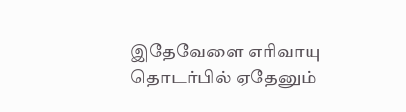இதேவேளை எரிவாயு தொடர்பில் ஏதேனும்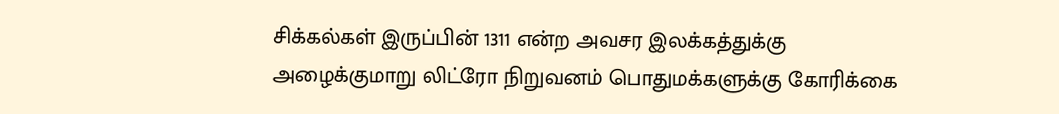சிக்கல்கள் இருப்பின் 1311 என்ற அவசர இலக்கத்துக்கு அழைக்குமாறு லிட்ரோ நிறுவனம் பொதுமக்களுக்கு கோரிக்கை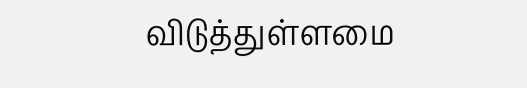விடுத்துள்ளமை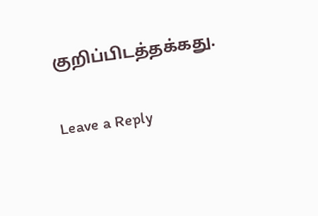குறிப்பிடத்தக்கது.

Leave a Reply